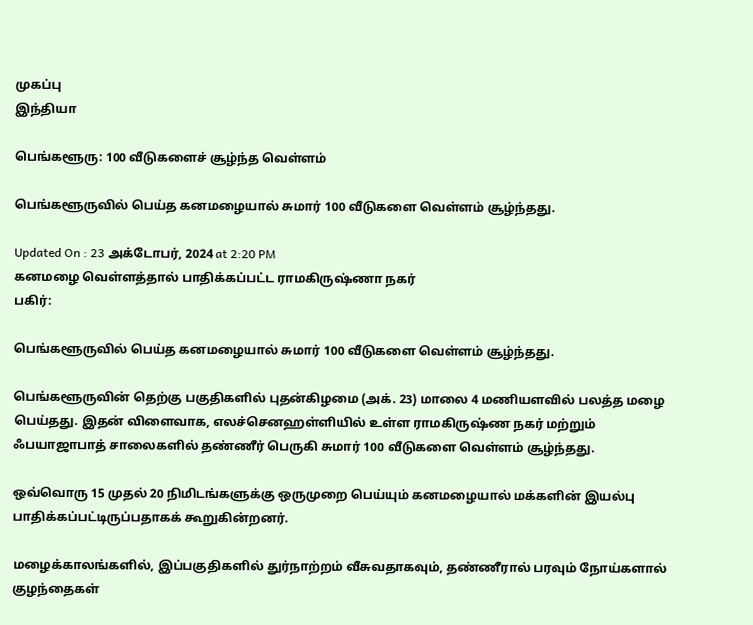முகப்பு
இந்தியா

பெங்களூரு: 100 வீடுகளைச் சூழ்ந்த வெள்ளம்

பெங்களூருவில் பெய்த கனமழையால் சுமார் 100 வீடுகளை வெள்ளம் சூழ்ந்தது.

Updated On : 23 அக்டோபர், 2024 at 2:20 PM
கனமழை வெள்ளத்தால் பாதிக்கப்பட்ட ராமகிருஷ்ணா நகர்
பகிர்:

பெங்களூருவில் பெய்த கனமழையால் சுமார் 100 வீடுகளை வெள்ளம் சூழ்ந்தது.

பெங்களூருவின் தெற்கு பகுதிகளில் புதன்கிழமை (அக். 23) மாலை 4 மணியளவில் பலத்த மழை பெய்தது. இதன் விளைவாக, எலச்செனஹள்ளியில் உள்ள ராமகிருஷ்ண நகர் மற்றும் ஃபயாஜாபாத் சாலைகளில் தண்ணீர் பெருகி சுமார் 100 வீடுகளை வெள்ளம் சூழ்ந்தது.

ஒவ்வொரு 15 முதல் 20 நிமிடங்களுக்கு ஒருமுறை பெய்யும் கனமழையால் மக்களின் இயல்பு பாதிக்கப்பட்டிருப்பதாகக் கூறுகின்றனர்.

மழைக்காலங்களில், இப்பகுதிகளில் துர்நாற்றம் வீசுவதாகவும், தண்ணீரால் பரவும் நோய்களால் குழந்தைகள்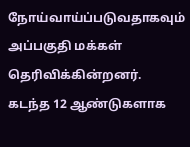நோய்வாய்ப்படுவதாகவும் அப்பகுதி மக்கள் தெரிவிக்கின்றனர். கடந்த 12 ஆண்டுகளாக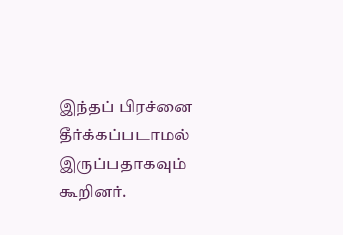இந்தப் பிரச்னை தீர்க்கப்படாமல் இருப்பதாகவும் கூறினர்.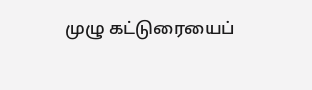முழு கட்டுரையைப்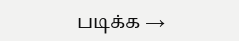படிக்க →